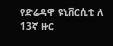የድሬዳዋ ዩኒቨርሲቲ ለ 13ኛ ዙር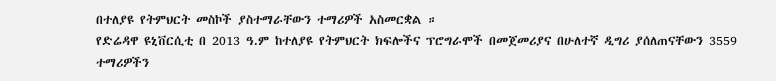በተለያዩ የትምህርት መስኮች ያስተማራቸውን ተማሪዎች አስመርቋል ።
የድሬዳዋ ዩኒቨርሲቲ በ 2013 ዓ.ም ከተለያዩ የትምህርት ክፍሎችና ፕሮግራሞች በመጀመሪያና በሁለተኛ ዲግሪ ያሰለጠናቸውን 3559 ተማሪዎችን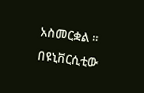አስመርቋል ። በዩኒቨርሲቲው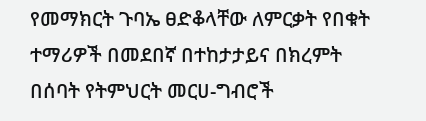የመማክርት ጉባኤ ፀድቆላቸው ለምርቃት የበቁት ተማሪዎች በመደበኛ በተከታታይና በክረምት በሰባት የትምህርት መርሀ-ግብሮች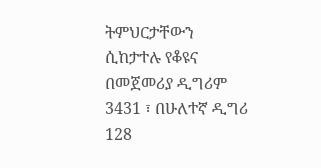ትምህርታቸውን ሲከታተሉ የቆዩና በመጀመሪያ ዲግሪም 3431 ፣ በሁለተኛ ዲግሪ 128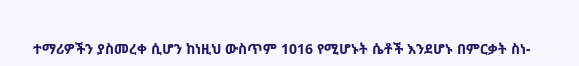ተማሪዎችን ያስመረቀ ሲሆን ከነዚህ ውስጥም 1016 የሚሆኑት ሴቶች እንደሆኑ በምርቃት ስነ-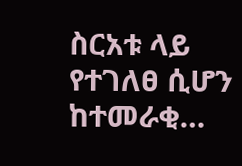ስርአቱ ላይ የተገለፀ ሲሆን ከተመራቂ…